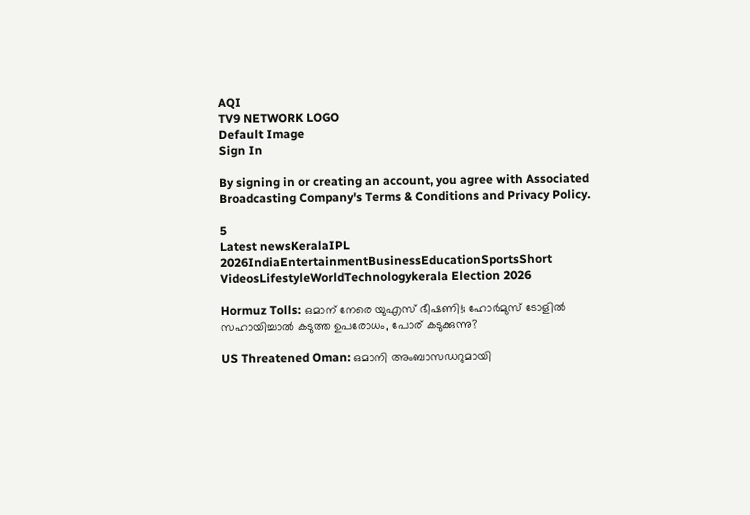AQI
TV9 NETWORK LOGO
Default Image
Sign In

By signing in or creating an account, you agree with Associated Broadcasting Company's Terms & Conditions and Privacy Policy.

5
Latest newsKeralaIPL 2026IndiaEntertainmentBusinessEducationSportsShort VideosLifestyleWorldTechnologykerala Election 2026

Hormuz Tolls: ഒമാന് നേരെ യുഎസ് ഭീഷണി!; ഹോർമുസ് ടോളിൽ സഹായിച്ചാൽ കടുത്ത ഉപരോധം, പോര് കടുക്കുന്നു?

US Threatened Oman: ഒമാനി അംബാസഡറുമായി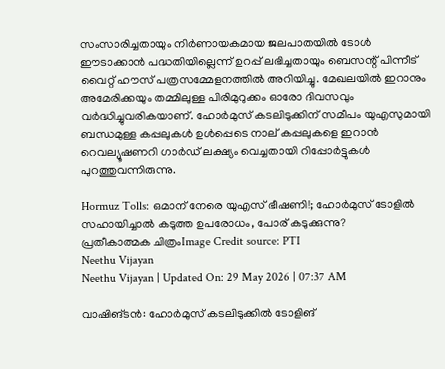സംസാരിച്ചതായും നിർണായകമായ ജലപാതയിൽ ടോൾ ഈടാക്കാൻ പദ്ധതിയില്ലെന്ന് ഉറപ്പ് ലഭിച്ചതായും ബെസന്റ് പിന്നീട് വൈറ്റ് ഹൗസ് പത്രസമ്മേളനത്തിൽ അറിയിച്ചു. മേഖലയിൽ ഇറാനും അമേരിക്കയും തമ്മിലുള്ള പിരിമുറുക്കം ഓരോ ദിവസവും വർദ്ധിച്ചുവരികയാണ്. ഹോർമുസ് കടലിടുക്കിന് സമീപം യുഎസുമായി ബന്ധമുള്ള കപ്പലുകൾ ഉൾപ്പെടെ നാല് കപ്പലുകളെ ഇറാൻ റെവല്യൂഷണറി ഗാർഡ് ലക്ഷ്യം വെച്ചതായി റിപ്പോർട്ടുകൾ പുറത്തുവന്നിരുന്നു.

Hormuz Tolls: ഒമാന് നേരെ യുഎസ് ഭീഷണി!; ഹോർമുസ് ടോളിൽ സഹായിച്ചാൽ കടുത്ത ഉപരോധം, പോര് കടുക്കുന്നു?
പ്രതീകാത്മക ചിത്രംImage Credit source: PTI
Neethu Vijayan
Neethu Vijayan | Updated On: 29 May 2026 | 07:37 AM

വാഷിങ്ടൻ: ഹോർമുസ് കടലിടുക്കിൽ ടോളിങ്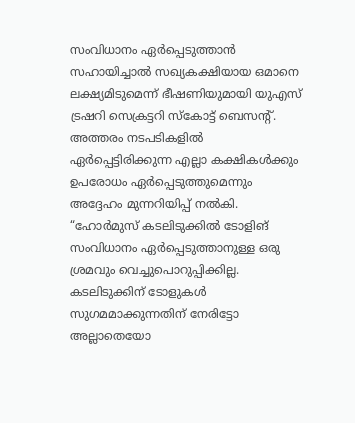സംവിധാനം ഏർപ്പെടുത്താൻ സഹായിച്ചാൽ സഖ്യകക്ഷിയായ ഒമാനെ ലക്ഷ്യമിടുമെന്ന് ഭീഷണിയുമായി യുഎസ് ട്രഷറി സെക്രട്ടറി സ്കോട്ട് ബെസന്റ്. അത്തരം നടപടികളിൽ ഏർപ്പെട്ടിരിക്കുന്ന എല്ലാ കക്ഷികൾക്കും ഉപരോധം ഏർപ്പെടുത്തുമെന്നും അദ്ദേഹം മുന്നറിയിപ്പ് നൽകി. “ഹോർമുസ് കടലിടുക്കിൽ ടോളിങ് സംവിധാനം ഏർപ്പെടുത്താനുള്ള ഒരു ശ്രമവും വെച്ചുപൊറുപ്പിക്കില്ല. കടലിടുക്കിന് ടോളുകൾ സുഗമമാക്കുന്നതിന് നേരിട്ടോ അല്ലാതെയോ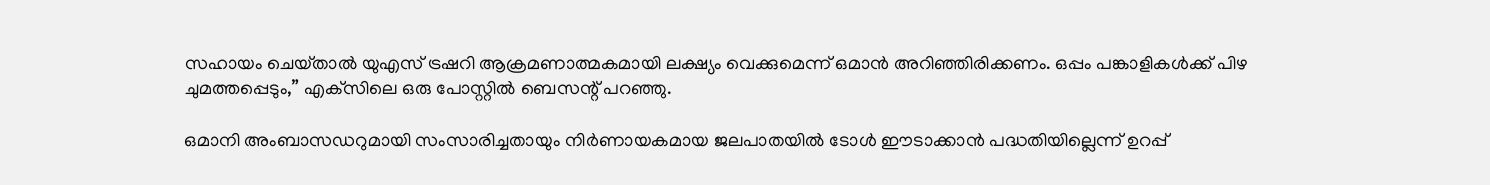സഹായം ചെയ്‌താൽ യുഎസ് ട്രഷറി ആക്രമണാത്മകമായി ലക്ഷ്യം വെക്കുമെന്ന് ഒമാൻ അറിഞ്ഞിരിക്കണം. ഒപ്പം പങ്കാളികൾക്ക് പിഴ ചുമത്തപ്പെടും,” എക്‌സിലെ ഒരു പോസ്റ്റിൽ ബെസന്റ് പറഞ്ഞു.

ഒമാനി അംബാസഡറുമായി സംസാരിച്ചതായും നിർണായകമായ ജലപാതയിൽ ടോൾ ഈടാക്കാൻ പദ്ധതിയില്ലെന്ന് ഉറപ്പ്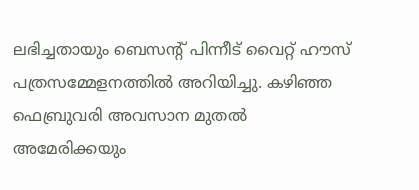ലഭിച്ചതായും ബെസന്റ് പിന്നീട് വൈറ്റ് ഹൗസ് പത്രസമ്മേളനത്തിൽ അറിയിച്ചു. കഴിഞ്ഞ ഫെബ്രുവരി അവസാന മുതൽ അമേരിക്കയും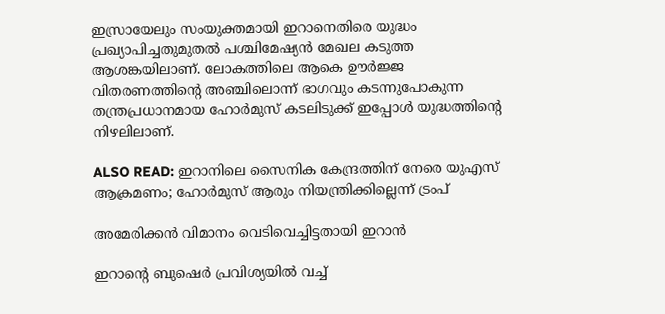ഇസ്രായേലും സംയുക്തമായി ഇറാനെതിരെ യുദ്ധം പ്രഖ്യാപിച്ചതുമുതൽ പശ്ചിമേഷ്യൻ മേഖല കടുത്ത ആശങ്കയിലാണ്. ലോകത്തിലെ ആകെ ഊർജ്ജ വിതരണത്തിന്റെ അഞ്ചിലൊന്ന് ഭാഗവും കടന്നുപോകുന്ന തന്ത്രപ്രധാനമായ ഹോർമുസ് കടലിടുക്ക് ഇപ്പോൾ യുദ്ധത്തിൻ്റെ നിഴലിലാണ്.

ALSO READ: ഇറാനിലെ സൈനിക കേന്ദ്രത്തിന് നേരെ യുഎസ് ആക്രമണം; ഹോര്‍മുസ് ആരും നിയന്ത്രിക്കില്ലെന്ന് ട്രംപ്‌

അമേരിക്കൻ വിമാനം വെടിവെച്ചിട്ടതായി ഇറാൻ

ഇറാൻ്റെ ബുഷെർ പ്രവിശ്യയിൽ വച്ച്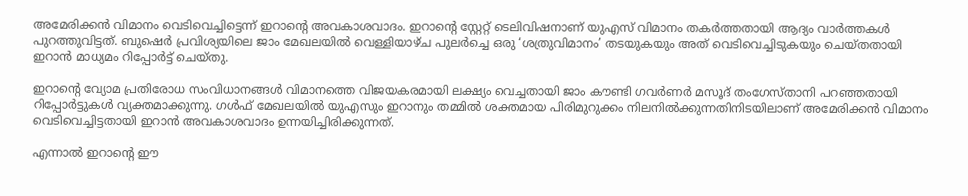അമേരിക്കൻ വിമാനം വെടിവെച്ചിട്ടെന്ന് ഇറാൻ്റെ അവകാശവാദം. ഇറാൻ്റെ സ്റ്റേറ്റ് ടെലിവിഷനാണ് യുഎസ് വിമാനം തകർത്തതായി ആദ്യം വാർത്തകൾ പുറത്തുവിട്ടത്. ബുഷെർ പ്രവിശ്യയിലെ ജാം മേഖലയിൽ വെള്ളിയാഴ്ച പുലർച്ചെ ഒരു ‘ശത്രുവിമാനം’ തടയുകയും അത് വെടിവെച്ചിടുകയും ചെയ്തതായി ഇറാൻ മാധ്യമം റിപ്പോർട്ട് ചെയ്തു.

ഇറാന്റെ വ്യോമ പ്രതിരോധ സംവിധാനങ്ങൾ വിമാനത്തെ വിജയകരമായി ലക്ഷ്യം വെച്ചതായി ജാം കൗണ്ടി ഗവർണർ മസൂദ് തംഗേസ്താനി പറഞ്ഞതായി റിപ്പോർട്ടുകൾ വ്യക്തമാക്കുന്നു. ഗൾഫ് മേഖലയിൽ യുഎസും ഇറാനും തമ്മിൽ ശക്തമായ പിരിമുറുക്കം നിലനിൽക്കുന്നതിനിടയിലാണ് അമേരിക്കൻ വിമാനം വെടിവെച്ചിട്ടതായി ഇറാൻ അവകാശവാദം ഉന്നയിച്ചിരിക്കുന്നത്.

എന്നാൽ ഇറാൻ്റെ ഈ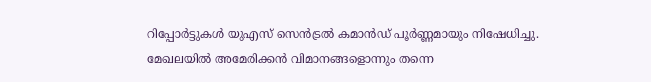റിപ്പോർട്ടുകൾ യുഎസ് സെൻട്രൽ കമാൻഡ് പൂർണ്ണമായും നിഷേധിച്ചു. മേഖലയിൽ അമേരിക്കൻ വിമാനങ്ങളൊന്നും തന്നെ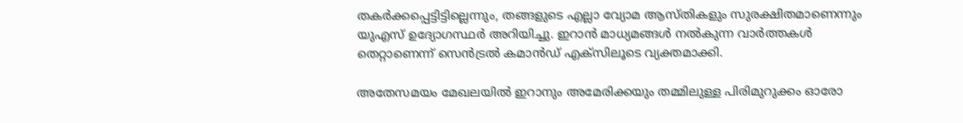തകർക്കപ്പെട്ടിട്ടില്ലെന്നും, തങ്ങളുടെ എല്ലാ വ്യോമ ആസ്തികളും സുരക്ഷിതമാണെന്നും യുഎസ് ഉദ്യോഗസ്ഥർ അറിയിച്ചു. ഇറാൻ മാധ്യമങ്ങൾ നൽകുന്ന വാർത്തകൾ തെറ്റാണെന്ന് സെൻട്രൽ കമാൻഡ് എക്സിലൂടെ വ്യക്തമാക്കി.

അതേസമയം മേഖലയിൽ ഇറാനും അമേരിക്കയും തമ്മിലുള്ള പിരിമുറുക്കം ഓരോ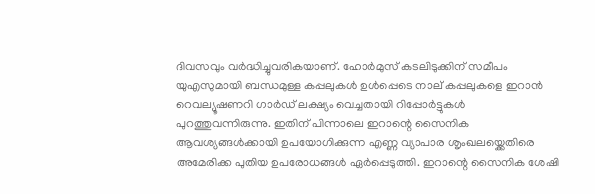ദിവസവും വർദ്ധിച്ചുവരികയാണ്. ഹോർമുസ് കടലിടുക്കിന് സമീപം യുഎസുമായി ബന്ധമുള്ള കപ്പലുകൾ ഉൾപ്പെടെ നാല് കപ്പലുകളെ ഇറാൻ റെവല്യൂഷണറി ഗാർഡ് ലക്ഷ്യം വെച്ചതായി റിപ്പോർട്ടുകൾ പുറത്തുവന്നിരുന്നു. ഇതിന് പിന്നാലെ ഇറാന്റെ സൈനിക ആവശ്യങ്ങൾക്കായി ഉപയോഗിക്കുന്ന എണ്ണ വ്യാപാര ശൃംഖലയ്ക്കെതിരെ അമേരിക്ക പുതിയ ഉപരോധങ്ങൾ ഏർപ്പെടുത്തി. ഇറാന്റെ സൈനിക ശേഷി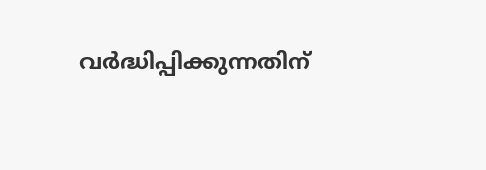വർദ്ധിപ്പിക്കുന്നതിന്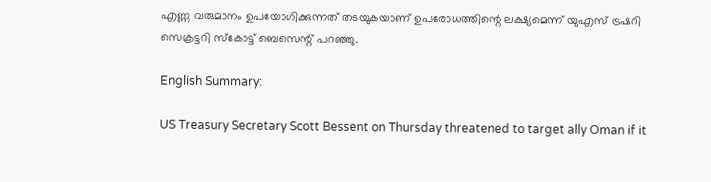എണ്ണ വരുമാനം ഉപയോഗിക്കുന്നത് തടയുകയാണ് ഉപരോധത്തിന്റെ ലക്ഷ്യമെന്ന് യുഎസ് ട്രഷറി സെക്രട്ടറി സ്‌കോട്ട് ബെസെന്റ് പറഞ്ഞു.

English Summary:

US Treasury Secretary Scott Bessent on Thursday threatened to target ally Oman if it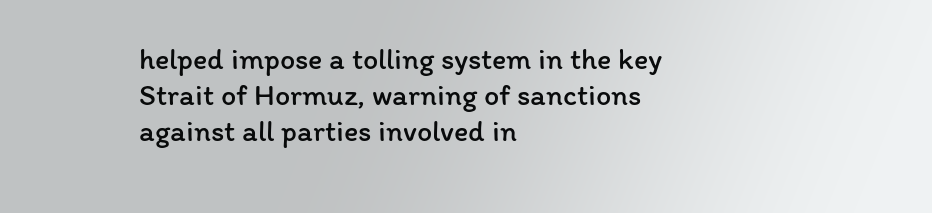helped impose a tolling system in the key Strait of Hormuz, warning of sanctions against all parties involved in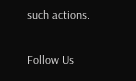such actions.

Follow Us